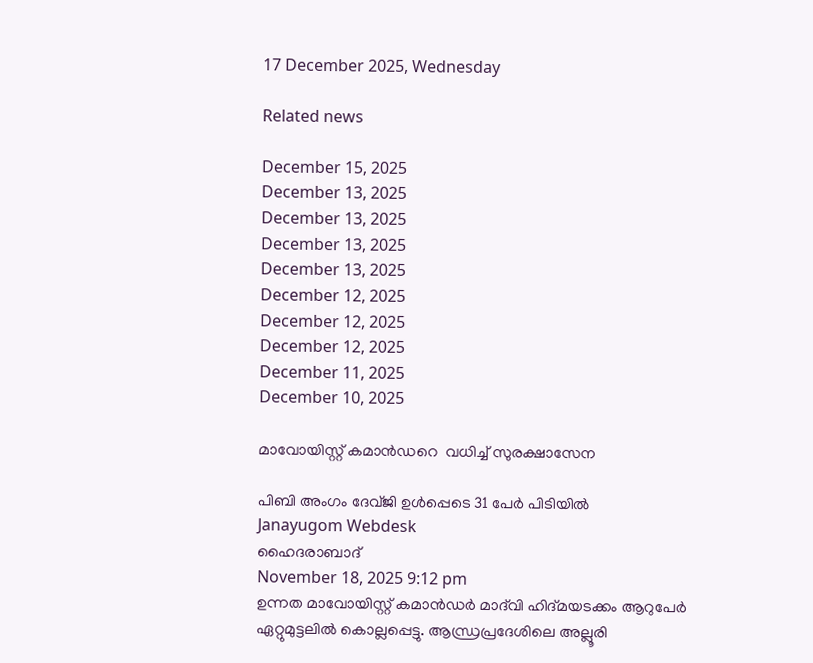17 December 2025, Wednesday

Related news

December 15, 2025
December 13, 2025
December 13, 2025
December 13, 2025
December 13, 2025
December 12, 2025
December 12, 2025
December 12, 2025
December 11, 2025
December 10, 2025

മാവോയിസ്റ്റ് കമാന്‍ഡറെ  വധിച്ച് സുരക്ഷാസേന

പിബി അംഗം ദേവ്ജി ഉള്‍പ്പെടെ 31 പേര്‍ പിടിയില്‍
Janayugom Webdesk
ഹൈദരാബാദ്
November 18, 2025 9:12 pm
ഉന്നത മാവോയിസ്റ്റ് കമാന്‍ഡര്‍ മാദ്‌വി ഹിദ്മയടക്കം ആറുപേര്‍ ഏറ്റുമുട്ടലില്‍ കൊല്ലപ്പെട്ടു. ആന്ധ്രപ്രദേശിലെ അല്ലൂരി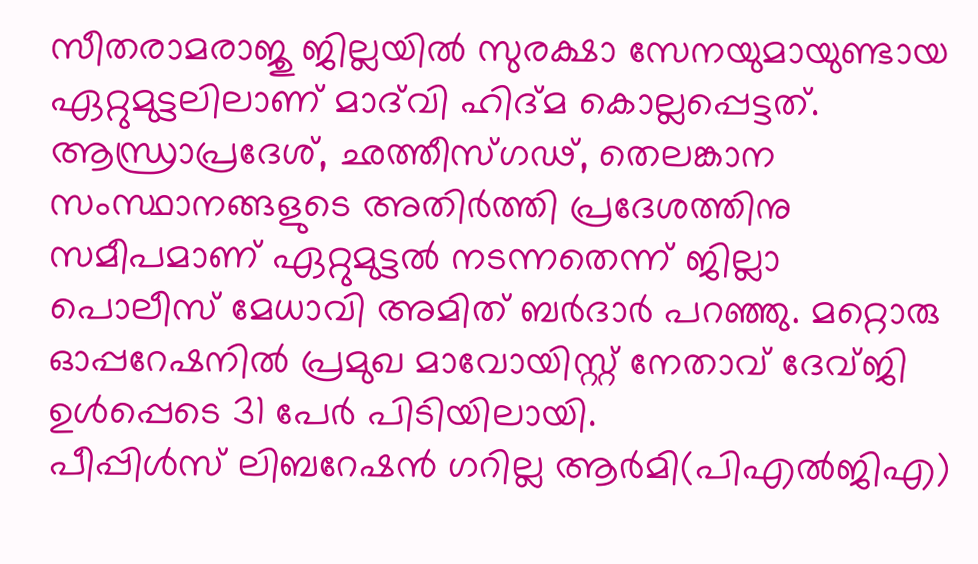സീതരാമരാജു ജില്ലയില്‍ സുരക്ഷാ സേനയുമായുണ്ടായ ഏറ്റുമുട്ടലിലാണ് മാദ്‌വി ഹിദ്മ കൊല്ലപ്പെട്ടത്. ആന്ധ്രാപ്രദേശ്, ഛത്തീസ്ഗഢ്, തെലങ്കാന സംസ്ഥാനങ്ങളുടെ അതിര്‍ത്തി പ്രദേശത്തിനു സമീപമാണ് ഏറ്റുമുട്ടല്‍ നടന്നതെന്ന് ജില്ലാ പൊലീസ് മേധാവി അമിത് ബര്‍ദാര്‍ പറഞ്ഞു. മറ്റൊരു ഓപ്പറേഷനില്‍ പ്രമുഖ മാവോയിസ്റ്റ് നേതാവ് ദേവ്ജി ഉള്‍പ്പെടെ 31 പേര്‍ പിടിയിലായി.
പീപ്പിള്‍സ് ലിബറേഷന്‍ ഗറില്ല ആര്‍മി(പിഎൽജിഎ)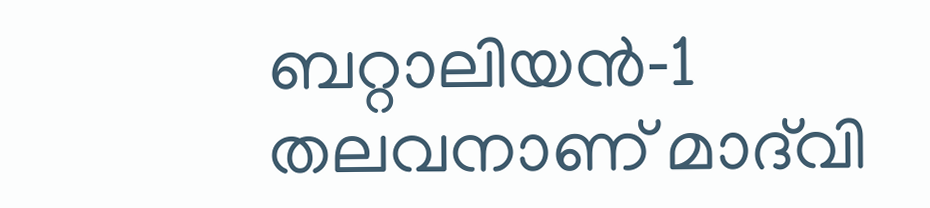ബറ്റാലിയൻ‑1 തലവനാണ് മാദ്‍വി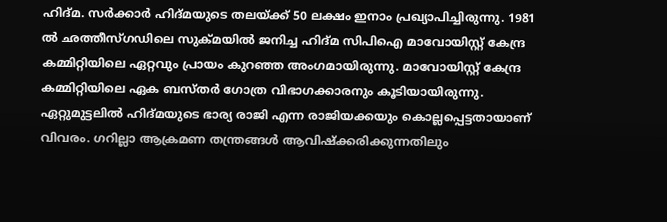ഹിദ്‌മ. സര്‍ക്കാര്‍ ഹിദ്മയുടെ തലയ്ക്ക് 50 ലക്ഷം ഇനാം പ്രഖ്യാപിച്ചിരുന്നു. 1981 ല്‍ ഛത്തീസ്‌ഗഡിലെ സുക്മയില്‍ ജനിച്ച ഹിദ്മ സിപിഐ മാവോയിസ്റ്റ് കേന്ദ്ര കമ്മിറ്റിയിലെ ഏറ്റവും പ്രായം കുറഞ്ഞ അംഗമായിരുന്നു. മാവോയിസ്റ്റ് കേന്ദ്ര കമ്മിറ്റിയിലെ ഏക ബസ്‌തർ ഗോത്ര വിഭാഗക്കാരനും കൂടിയായിരുന്നു. ഏറ്റുമുട്ടലില്‍ ഹിദ്മയുടെ ഭാര്യ രാജി എന്ന രാജിയക്കയും കൊല്ലപ്പെട്ടതായാണ് വിവരം. ഗറില്ലാ ആക്രമണ തന്ത്രങ്ങള്‍ ആവിഷ്ക്കരിക്കുന്നതിലും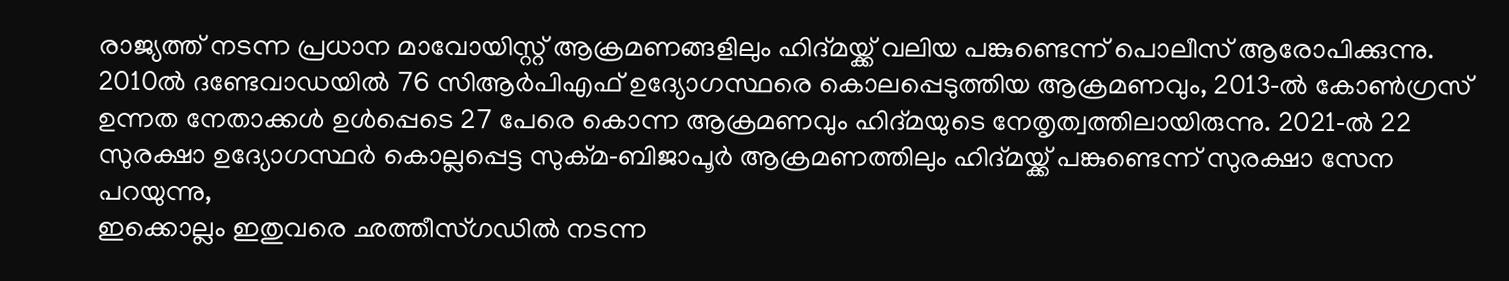രാജ്യത്ത് നടന്ന പ്രധാന മാവോയിസ്റ്റ് ആക്രമണങ്ങളിലും ഹിദ്മയ്ക്ക് വലിയ പങ്കുണ്ടെന്ന് പൊലീസ് ആരോപിക്കുന്നു.
2010ല്‍ ദണ്ടേവാഡയില്‍ 76 സിആര്‍പിഎഫ് ഉദ്യോഗസ്ഥരെ കൊലപ്പെടുത്തിയ ആക്രമണവും, 2013‑ല്‍ കോണ്‍ഗ്രസ് ഉന്നത നേതാക്കള്‍ ഉള്‍പ്പെടെ 27 പേരെ കൊന്ന ആക്രമണവും ഹിദ്മയുടെ നേതൃത്വത്തിലായിരുന്നു. 2021‑ല്‍ 22 സുരക്ഷാ ഉദ്യോഗസ്ഥര്‍ കൊല്ലപ്പെട്ട സുക്മ‑ബിജാപൂര്‍ ആക്രമണത്തിലും ഹിദ്മയ്ക്ക് പങ്കുണ്ടെന്ന് സുരക്ഷാ സേന പറയുന്നു,
ഇക്കൊല്ലം ഇതുവരെ ഛത്തീസ്‌ഗഡില്‍ നടന്ന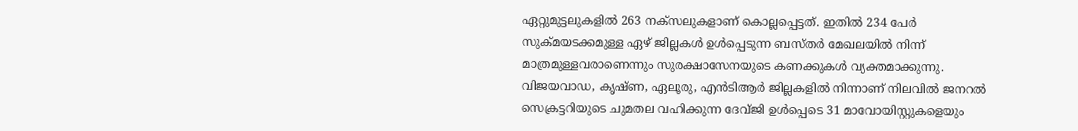ഏറ്റുമുട്ടലുകളില്‍ 263 നക്‌സലുകളാണ് കൊല്ലപ്പെട്ടത്. ഇതില്‍ 234 പേര്‍ സുക്‌മയടക്കമുള്ള ഏഴ് ജില്ലകള്‍ ഉള്‍പ്പെടുന്ന ബസ്‌തര്‍ മേഖലയില്‍ നിന്ന് മാത്രമുള്ളവരാണെന്നും സുരക്ഷാസേനയുടെ കണക്കുകള്‍ വ്യക്തമാക്കുന്നു.
വിജയവാഡ, കൃഷ്ണ, ഏലൂരു, എന്‍ടിആര്‍ ജില്ലകളില്‍ നിന്നാണ് നിലവില്‍ ജനറല്‍ സെക്രട്ടറിയുടെ ചുമതല വഹിക്കുന്ന ദേവ്ജി ഉള്‍പ്പെടെ 31 മാവോയിസ്റ്റുകളെയും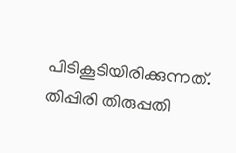പിടികൂടിയിരിക്കുന്നത്. തിപ്പിരി തിരുപ്പതി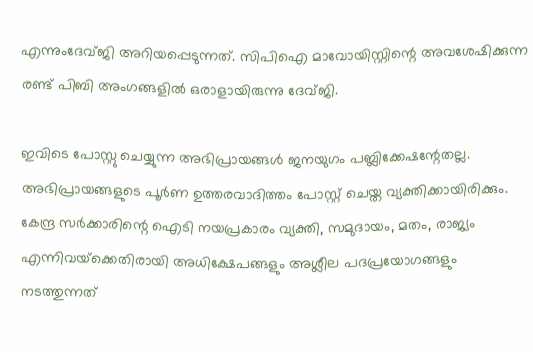എന്നുംദേവ്ജി അറിയപ്പെടുന്നത്. സിപിഐ മാവോയിസ്റ്റിന്റെ അവശേഷിക്കുന്ന രണ്ട് പിബി അംഗങ്ങളില്‍ ഒരാളായിരുന്നു ദേവ്ജി.

ഇവിടെ പോസ്റ്റു ചെയ്യുന്ന അഭിപ്രായങ്ങള്‍ ജനയുഗം പബ്ലിക്കേഷന്റേതല്ല. അഭിപ്രായങ്ങളുടെ പൂര്‍ണ ഉത്തരവാദിത്തം പോസ്റ്റ് ചെയ്ത വ്യക്തിക്കായിരിക്കും. കേന്ദ്ര സര്‍ക്കാരിന്റെ ഐടി നയപ്രകാരം വ്യക്തി, സമുദായം, മതം, രാജ്യം എന്നിവയ്‌ക്കെതിരായി അധിക്ഷേപങ്ങളും അശ്ലീല പദപ്രയോഗങ്ങളും നടത്തുന്നത്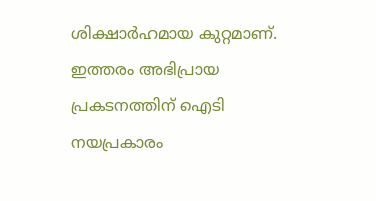ശിക്ഷാര്‍ഹമായ കുറ്റമാണ്. ഇത്തരം അഭിപ്രായ പ്രകടനത്തിന് ഐടി നയപ്രകാരം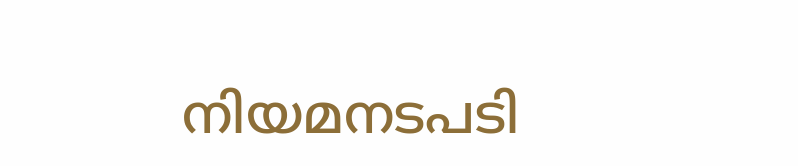നിയമനടപടി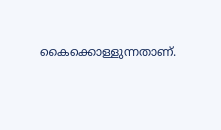കൈക്കൊള്ളുന്നതാണ്.